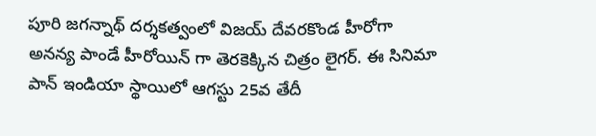పూరి జగన్నాథ్ దర్శకత్వంలో విజయ్ దేవరకొండ హీరోగా అనన్య పాండే హీరోయిన్ గా తెరకెక్కిన చిత్రం లైగర్. ఈ సినిమా పాన్ ఇండియా స్థాయిలో ఆగస్టు 25వ తేదీ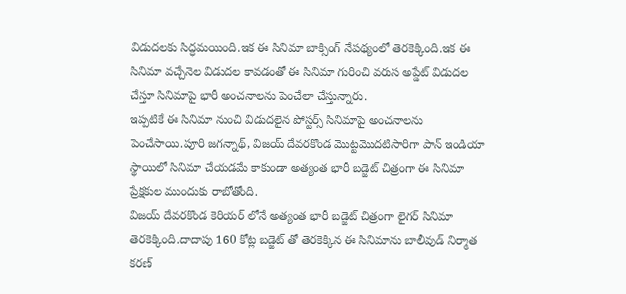విడుదలకు సిద్ధమయింది.ఇక ఈ సినిమా బాక్సింగ్ నేపథ్యంలో తెరకెక్కింది.ఇక ఈ సినిమా వచ్చేనెల విడుదల కావడంతో ఈ సినిమా గురించి వరుస అప్డేట్ విడుదల చేస్తూ సినిమాపై భారీ అంచనాలను పెంచేలా చేస్తున్నారు.
ఇప్పటికే ఈ సినిమా నుంచి విడుదలైన పోస్టర్స్ సినిమాపై అంచనాలను పెంచేసాయి.పూరి జగన్నాథ్, విజయ్ దేవరకొండ మొట్టమొదటిసారిగా పాన్ ఇండియా స్థాయిలో సినిమా చేయడమే కాకుండా అత్యంత భారీ బడ్జెట్ చిత్రంగా ఈ సినిమా ప్రేక్షకుల ముందుకు రాబోతోంది.
విజయ్ దేవరకొండ కెరియర్ లోనే అత్యంత భారీ బడ్జెట్ చిత్రంగా లైగర్ సినిమా తెరకెక్కింది.దాదాపు 160 కోట్ల బడ్జెట్ తో తెరకెక్కిన ఈ సినిమాను బాలీవుడ్ నిర్మాత కరణ్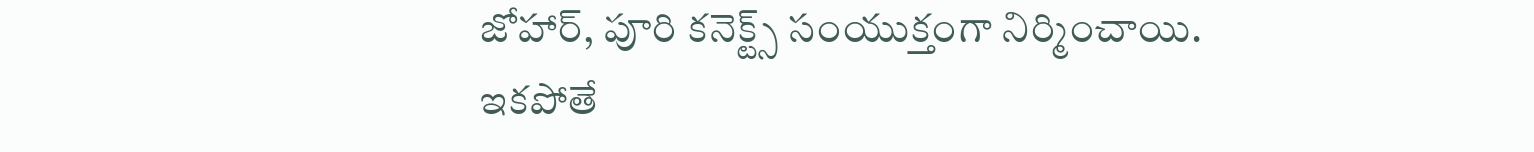జోహార్, పూరి కనెక్ట్స్ సంయుక్తంగా నిర్మించాయి.
ఇకపోతే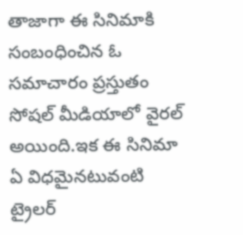తాజాగా ఈ సినిమాకి సంబంధించిన ఓ సమాచారం ప్రస్తుతం సోషల్ మీడియాలో వైరల్ అయింది.ఇక ఈ సినిమా ఏ విధమైనటువంటి ట్రైలర్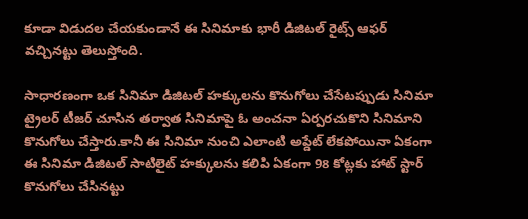కూడా విడుదల చేయకుండానే ఈ సినిమాకు భారీ డిజిటల్ రైట్స్ ఆఫర్ వచ్చినట్టు తెలుస్తోంది.

సాధారణంగా ఒక సినిమా డిజిటల్ హక్కులను కొనుగోలు చేసేటప్పుడు సినిమా ట్రైలర్ టీజర్ చూసిన తర్వాత సినిమాపై ఓ అంచనా ఏర్పరచుకొని సినిమాని కొనుగోలు చేస్తారు.కానీ ఈ సినిమా నుంచి ఎలాంటి అప్డేట్ లేకపోయినా ఏకంగా ఈ సినిమా డిజిటల్ సాటిలైట్ హక్కులను కలిపి ఏకంగా 98 కోట్లకు హాట్ స్టార్ కొనుగోలు చేసినట్టు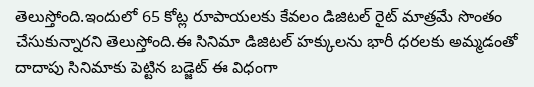తెలుస్తోంది.ఇందులో 65 కోట్ల రూపాయలకు కేవలం డిజిటల్ రైట్ మాత్రమే సొంతం చేసుకున్నారని తెలుస్తోంది.ఈ సినిమా డిజిటల్ హక్కులను భారీ ధరలకు అమ్మడంతో దాదాపు సినిమాకు పెట్టిన బడ్జెట్ ఈ విధంగా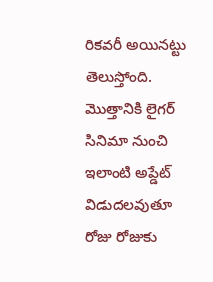రికవరీ అయినట్టు తెలుస్తోంది.
మొత్తానికి లైగర్ సినిమా నుంచి ఇలాంటి అప్డేట్ విడుదలవుతూ రోజు రోజుకు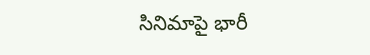సినిమాపై భారీ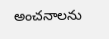అంచనాలను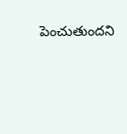పెంచుతుందని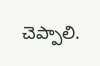చెప్పాలి.